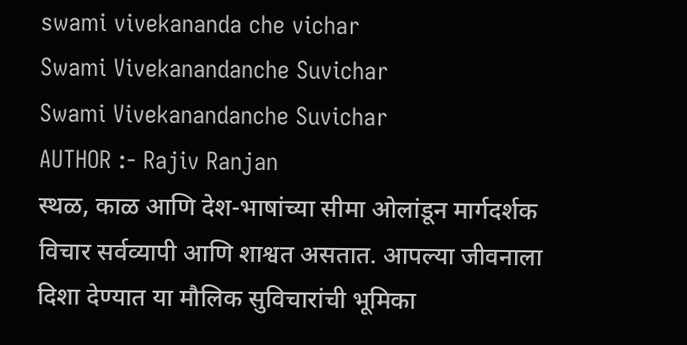swami vivekananda che vichar
Swami Vivekanandanche Suvichar
Swami Vivekanandanche Suvichar
AUTHOR :- Rajiv Ranjan
स्थळ, काळ आणि देश-भाषांच्या सीमा ओलांडून मार्गदर्शक विचार सर्वव्यापी आणि शाश्वत असतात. आपल्या जीवनाला दिशा देण्यात या मौलिक सुविचारांची भूमिका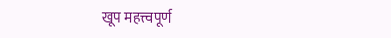खूप महत्त्वपूर्ण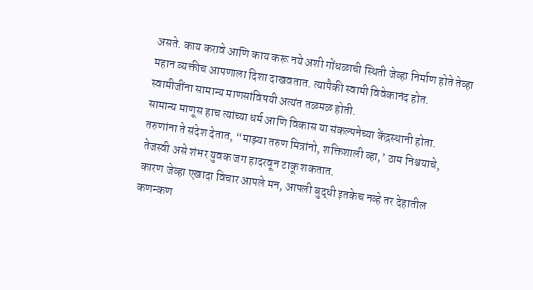असते. काय करावे आणि काय करू नये अशी गोंधळाची स्थिती जेव्हा निर्माण होते तेव्हा महान व्यक्तीच आपणाला दिशा दाखवतात. त्यापैकी स्वामी विवेकानंद होत.
स्वामीजींना सामान्य माणसांविषयी अत्यंत तळमळ होती.
सामान्य माणूस हाच त्यांच्या धर्म आणि विकास या संकल्पनेच्या केंद्रस्थानी होता. तरुणांना ते संदेश देतात, “माझ्या तरुण मित्रांनो, शक्तिशाली व्हा,’ ठाम निश्चयाचे, तेजस्वी असे शंभर युवक जग हादरवून टाकू शकतात.
कारण जेव्हा एखादा विचार आपले मन, आपली बुद्धी इतकेच नव्हे तर देहातील कणन्कण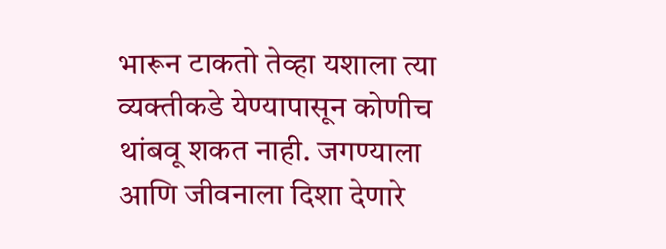भारून टाकतो तेव्हा यशाला त्या व्यक्तीकडे येण्यापासून कोणीच थांबवू शकत नाही. जगण्याला आणि जीवनाला दिशा देणारे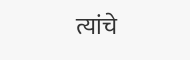त्यांचे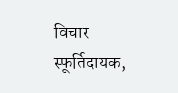विचार स्फूर्तिदायक,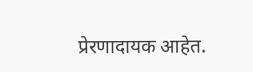प्रेरणादायक आहेत.